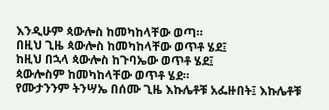እንዲሁም ጳውሎስ ከመካከላቸው ወጣ።
በዚህ ጊዜ ጳውሎስ ከመካከላቸው ወጥቶ ሄደ፤
ከዚህ በኋላ ጳውሎስ ከጉባኤው ወጥቶ ሄደ፤
ጳውሎስም ከመካከላቸው ወጥቶ ሄደ።
የሙታንንም ትንሣኤ በሰሙ ጊዜ እኩሌቶቹ አፌዙበት፤ እኩሌቶቹ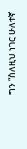ግን “ስለዚህ ነገር ሁለተኛ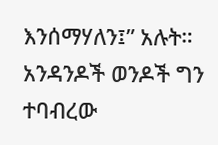እንሰማሃለን፤” አሉት።
አንዳንዶች ወንዶች ግን ተባብረው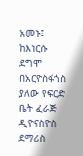አመኑ፤ ከእነርሱ ደግሞ በአርዮስፋጎስ ያለው የፍርድ ቤት ፈራጅ ዲዮናስዮስ ደማሪስ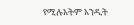የሚሉአትም አንዲት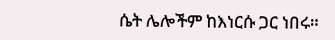ሴት ሌሎችም ከእነርሱ ጋር ነበሩ።